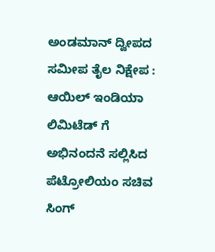ಅಂಡಮಾನ್ ದ್ವೀಪದ ಸಮೀಪ ತೈಲ ನಿಕ್ಷೇಪ : ಆಯಿಲ್ ಇಂಡಿಯಾ ಲಿಮಿಟೆಡ್ ಗೆ ಅಭಿನಂದನೆ ಸಲ್ಲಿಸಿದ ಪೆಟ್ರೋಲಿಯಂ ಸಚಿವ ಸಿಂಗ್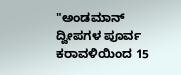"ಅಂಡಮಾನ್ ದ್ವೀಪಗಳ ಪೂರ್ವ ಕರಾವಳಿಯಿಂದ 15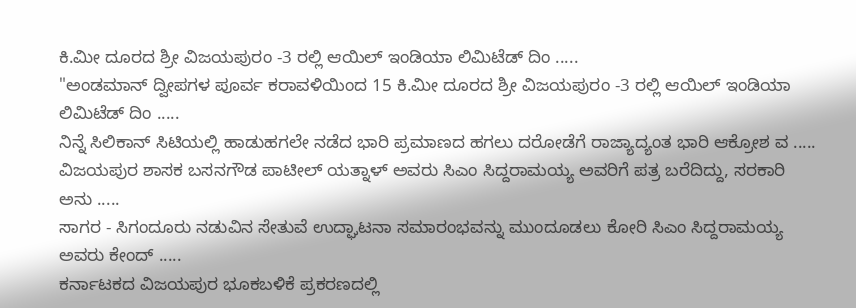ಕಿ.ಮೀ ದೂರದ ಶ್ರೀ ವಿಜಯಪುರಂ -3 ರಲ್ಲಿ ಆಯಿಲ್ ಇಂಡಿಯಾ ಲಿಮಿಟೆಡ್ ದಿಂ .....
"ಅಂಡಮಾನ್ ದ್ವೀಪಗಳ ಪೂರ್ವ ಕರಾವಳಿಯಿಂದ 15 ಕಿ.ಮೀ ದೂರದ ಶ್ರೀ ವಿಜಯಪುರಂ -3 ರಲ್ಲಿ ಆಯಿಲ್ ಇಂಡಿಯಾ ಲಿಮಿಟೆಡ್ ದಿಂ .....
ನಿನ್ನೆ ಸಿಲಿಕಾನ್ ಸಿಟಿಯಲ್ಲಿ ಹಾಡುಹಗಲೇ ನಡೆದ ಭಾರಿ ಪ್ರಮಾಣದ ಹಗಲು ದರೋಡೆಗೆ ರಾಜ್ಯಾದ್ಯಂತ ಭಾರಿ ಆಕ್ರೋಶ ವ .....
ವಿಜಯಪುರ ಶಾಸಕ ಬಸನಗೌಡ ಪಾಟೀಲ್ ಯತ್ನಾಳ್ ಅವರು ಸಿಎಂ ಸಿದ್ದರಾಮಯ್ಯ ಅವರಿಗೆ ಪತ್ರ ಬರೆದಿದ್ದು, ಸರಕಾರಿ ಅನು .....
ಸಾಗರ - ಸಿಗಂದೂರು ನಡುವಿನ ಸೇತುವೆ ಉದ್ಘಾಟನಾ ಸಮಾರಂಭವನ್ನು ಮುಂದೂಡಲು ಕೋರಿ ಸಿಎಂ ಸಿದ್ದರಾಮಯ್ಯ ಅವರು ಕೇಂದ್ .....
ಕರ್ನಾಟಕದ ವಿಜಯಪುರ ಭೂಕಬಳಿಕೆ ಪ್ರಕರಣದಲ್ಲಿ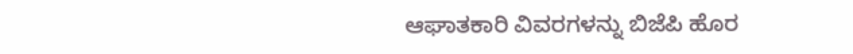ಆಘಾತಕಾರಿ ವಿವರಗಳನ್ನು ಬಿಜೆಪಿ ಹೊರ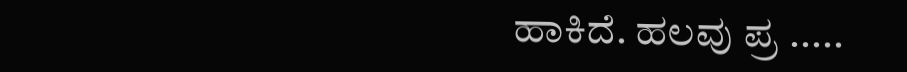ಹಾಕಿದೆ. ಹಲವು ಪ್ರ .....